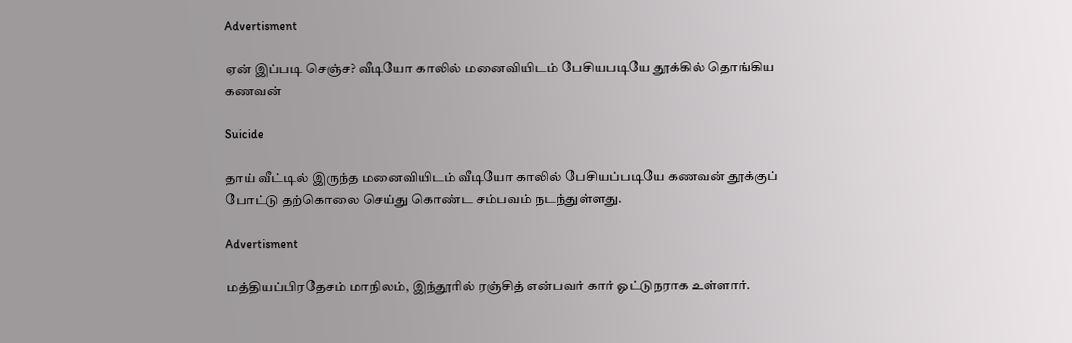Advertisment

ஏன் இப்படி செஞ்ச? வீடியோ காலில் மனைவியிடம் பேசியபடியே தூக்கில் தொங்கிய கணவன்

Suicide

தாய் வீட்டில் இருந்த மனைவியிடம் வீடியோ காலில் பேசியப்படியே கணவன் தூக்குப் போட்டு தற்கொலை செய்து கொண்ட சம்பவம் நடந்துள்ளது.

Advertisment

மத்தியப்பிரதேசம் மாநிலம், இந்தூரில் ரஞ்சித் என்பவர் கார் ஓட்டுநராக உள்ளார்.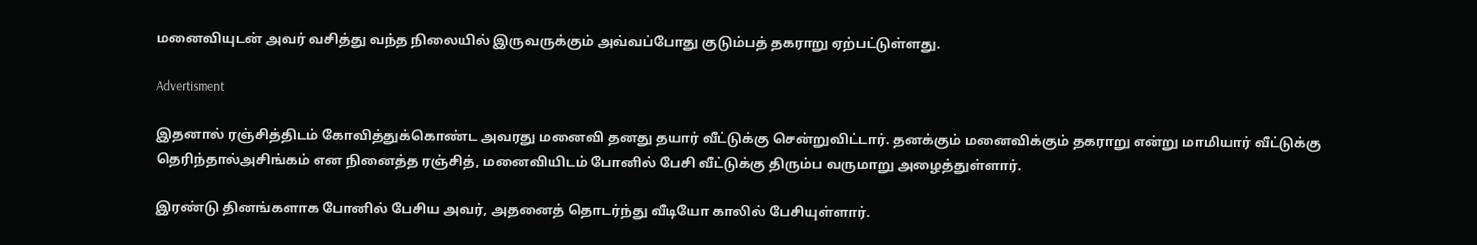மனைவியுடன் அவர் வசித்து வந்த நிலையில் இருவருக்கும் அவ்வப்போது குடும்பத் தகராறு ஏற்பட்டுள்ளது.

Advertisment

இதனால் ரஞ்சித்திடம் கோவித்துக்கொண்ட அவரது மனைவி தனது தயார் வீட்டுக்கு சென்றுவிட்டார். தனக்கும் மனைவிக்கும் தகராறு என்று மாமியார் வீட்டுக்கு தெரிந்தால்அசிங்கம் என நினைத்த ரஞ்சித், மனைவியிடம் போனில் பேசி வீட்டுக்கு திரும்ப வருமாறு அழைத்துள்ளார்.

இரண்டு தினங்களாக போனில் பேசிய அவர், அதனைத் தொடர்ந்து வீடியோ காலில் பேசியுள்ளார்.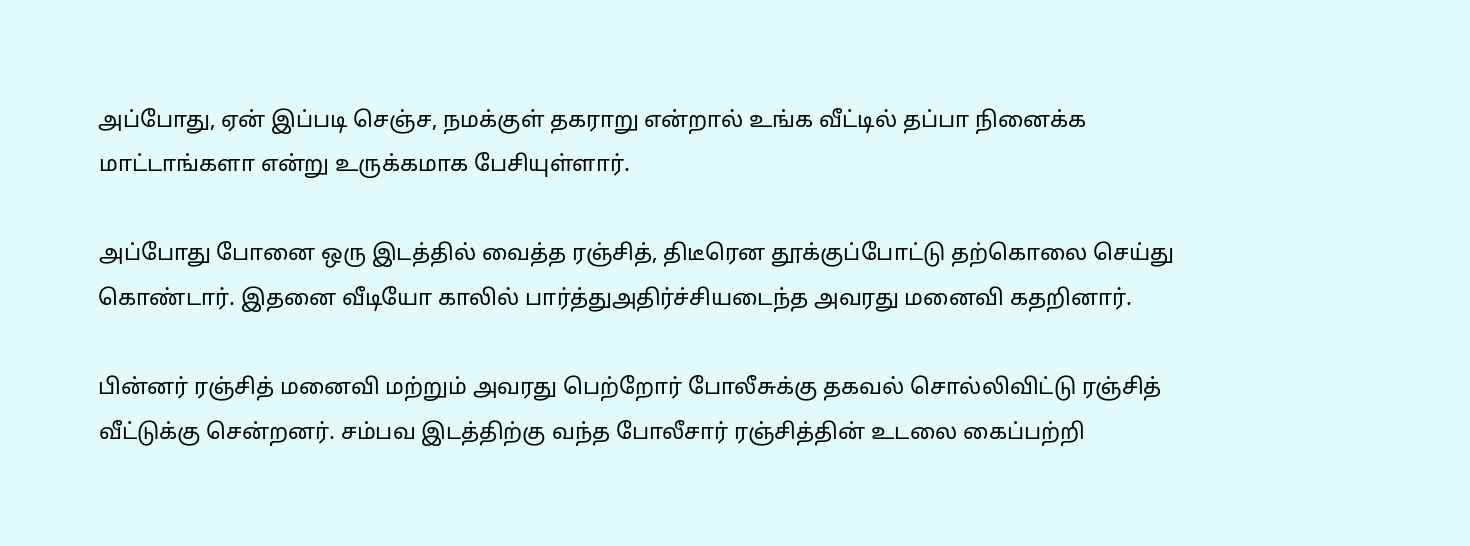அப்போது, ஏன் இப்படி செஞ்ச, நமக்குள் தகராறு என்றால் உங்க வீட்டில் தப்பா நினைக்க மாட்டாங்களா என்று உருக்கமாக பேசியுள்ளார்.

அப்போது போனை ஒரு இடத்தில் வைத்த ரஞ்சித், திடீரென தூக்குப்போட்டு தற்கொலை செய்து கொண்டார். இதனை வீடியோ காலில் பார்த்துஅதிர்ச்சியடைந்த அவரது மனைவி கதறினார்.

பின்னர் ரஞ்சித் மனைவி மற்றும் அவரது பெற்றோர் போலீசுக்கு தகவல் சொல்லிவிட்டு ரஞ்சித் வீட்டுக்கு சென்றனர். சம்பவ இடத்திற்கு வந்த போலீசார் ரஞ்சித்தின் உடலை கைப்பற்றி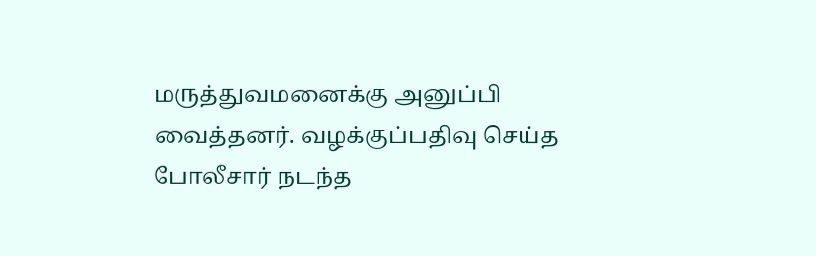மருத்துவமனைக்கு அனுப்பி வைத்தனர். வழக்குப்பதிவு செய்த போலீசார் நடந்த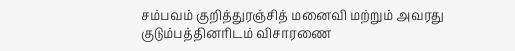சம்பவம் குறித்துரஞ்சித் மனைவி மற்றும் அவரது குடும்பத்தினரிடம் விசாரணை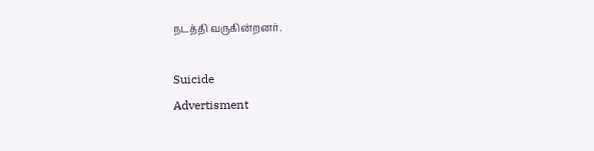நடத்தி வருகின்றனர்.

Suicide
Advertisment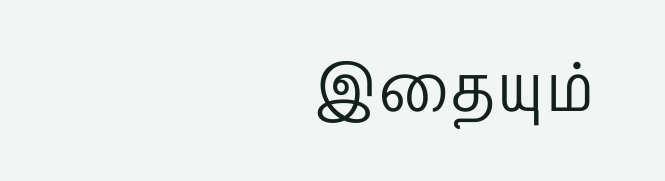இதையும்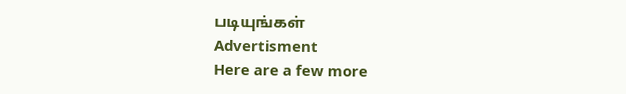படியுங்கள்
Advertisment
Here are a few more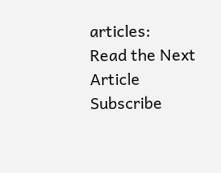articles:
Read the Next Article
Subscribe